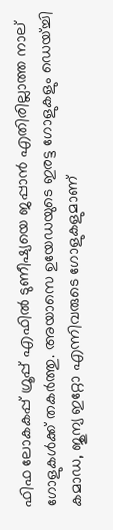ഫിഫ ലോകകപ്പ് ഗ്രൂപ്പ് എഫില്‍ ടുണീഷ്യയെ ജപ്പാന്‍ എതിരില്ലാത്ത നാല് ഗോളുകള്‍ക്ക് തകര്‍ത്തു. അയാസെ ഉയേഡയുടെ ഇരട്ട ഗോളുകളും ഡെയ്ച്ചി കമാഡ, ജുന്യ ഇറ്റോ എന്നിവരുടെ ഗോളുകളുമാണ്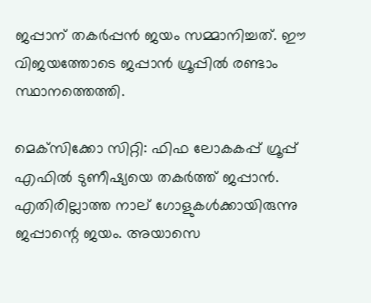ജപ്പാന് തകര്‍പ്പന്‍ ജയം സമ്മാനിച്ചത്. ഈ വിജയത്തോടെ ജപ്പാന്‍ ഗ്രൂപ്പില്‍ രണ്ടാം സ്ഥാനത്തെത്തി.

മെക്‌സിക്കോ സിറ്റി: ഫിഫ ലോകകപ്പ് ഗ്രൂപ്പ് എഫില്‍ ടുണീഷ്യയെ തകര്‍ത്ത് ജപ്പാന്‍. എതിരില്ലാത്ത നാല് ഗോളുകള്‍ക്കായിരുന്നു ജപ്പാന്റെ ജയം. അയാസെ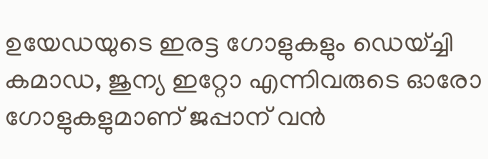ഉയേഡയുടെ ഇരട്ട ഗോളുകളും ഡെയ്ച്ചി കമാഡ, ജുന്യ ഇറ്റോ എന്നിവരുടെ ഓരോ ഗോളുകളുമാണ് ജപ്പാന് വന്‍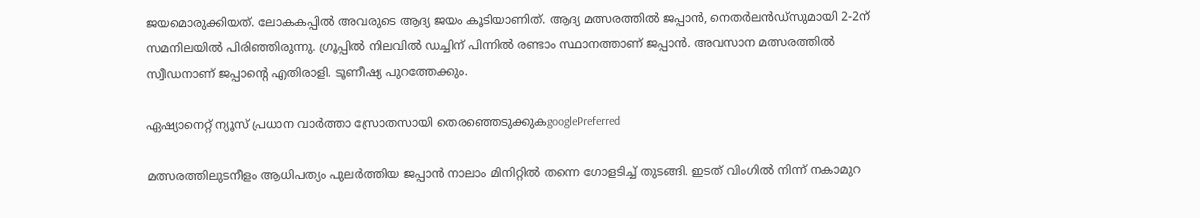ജയമൊരുക്കിയത്. ലോകകപ്പില്‍ അവരുടെ ആദ്യ ജയം കൂടിയാണിത്. ആദ്യ മത്സരത്തില്‍ ജപ്പാന്‍, നെതര്‍ലന്‍ഡ്‌സുമായി 2-2ന് സമനിലയില്‍ പിരിഞ്ഞിരുന്നു. ഗ്രൂപ്പില്‍ നിലവില്‍ ഡച്ചിന് പിന്നില്‍ രണ്ടാം സ്ഥാനത്താണ് ജപ്പാന്‍. അവസാന മത്സരത്തില്‍ സ്വീഡനാണ് ജപ്പാന്റെ എതിരാളി. ടൂണീഷ്യ പുറത്തേക്കും.

ഏഷ്യാനെറ്റ് ന്യൂസ് പ്രധാന വാർത്താ സ്രോതസായി തെരഞ്ഞെടുക്കുകgooglePreferred

മത്സരത്തിലുടനീളം ആധിപത്യം പുലര്‍ത്തിയ ജപ്പാന്‍ നാലാം മിനിറ്റില്‍ തന്നെ ഗോളടിച്ച് തുടങ്ങി. ഇടത് വിംഗില്‍ നിന്ന് നകാമുറ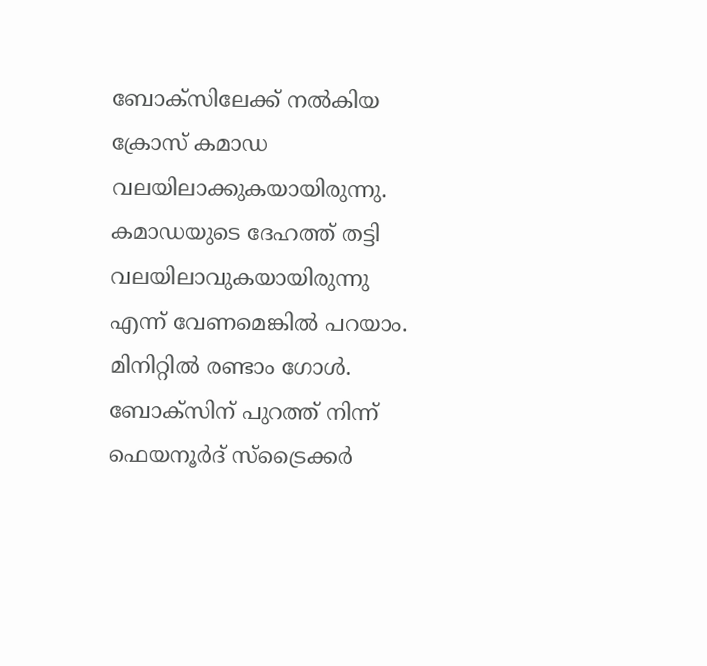ബോക്‌സിലേക്ക് നല്‍കിയ ക്രോസ് കമാഡ വലയിലാക്കുകയായിരുന്നു. കമാഡയുടെ ദേഹത്ത് തട്ടി വലയിലാവുകയായിരുന്നു എന്ന് വേണമെങ്കില്‍ പറയാം. മിനിറ്റില്‍ രണ്ടാം ഗോള്‍. ബോക്‌സിന് പുറത്ത് നിന്ന് ഫെയനൂര്‍ദ് സ്‌ട്രൈക്കര്‍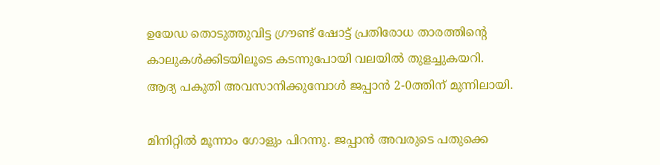ഉയേഡ തൊടുത്തുവിട്ട ഗ്രൗണ്ട് ഷോട്ട് പ്രതിരോധ താരത്തിന്റെ കാലുകള്‍ക്കിടയിലൂടെ കടന്നുപോയി വലയില്‍ തുളച്ചുകയറി. ആദ്യ പകുതി അവസാനിക്കുമ്പോള്‍ ജപ്പാന്‍ 2-0ത്തിന് മുന്നിലായി.

മിനിറ്റില്‍ മൂന്നാം ഗോളും പിറന്നു. ജപ്പാന്‍ അവരുടെ പതുക്കെ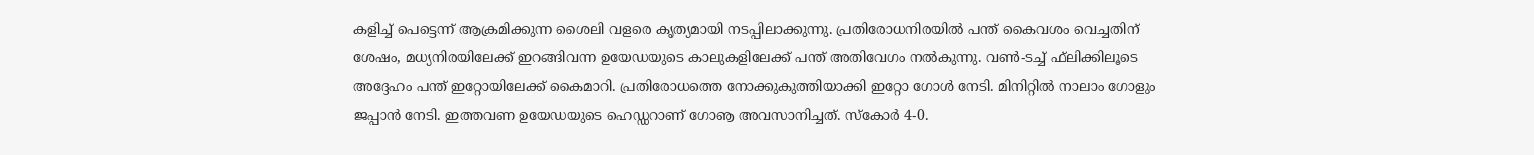കളിച്ച് പെട്ടെന്ന് ആക്രമിക്കുന്ന ശൈലി വളരെ കൃത്യമായി നടപ്പിലാക്കുന്നു. പ്രതിരോധനിരയില്‍ പന്ത് കൈവശം വെച്ചതിന് ശേഷം, മധ്യനിരയിലേക്ക് ഇറങ്ങിവന്ന ഉയേഡയുടെ കാലുകളിലേക്ക് പന്ത് അതിവേഗം നല്‍കുന്നു. വണ്‍-ടച്ച് ഫ്‌ലിക്കിലൂടെ അദ്ദേഹം പന്ത് ഇറ്റോയിലേക്ക് കൈമാറി. പ്രതിരോധത്തെ നോക്കുകുത്തിയാക്കി ഇറ്റോ ഗോള്‍ നേടി. മിനിറ്റില്‍ നാലാം ഗോളും ജപ്പാന്‍ നേടി. ഇത്തവണ ഉയേഡയുടെ ഹെഡ്ഡറാണ് ഗോൡ അവസാനിച്ചത്. സ്‌കോര്‍ 4-0.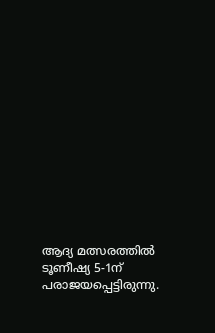ആദ്യ മത്സരത്തില്‍ ടൂണീഷ്യ 5-1ന് പരാജയപ്പെട്ടിരുന്നു.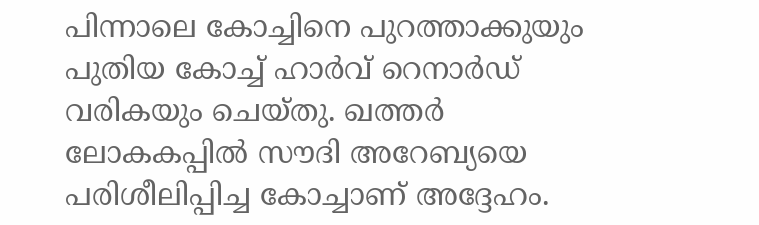പിന്നാലെ കോച്ചിനെ പുറത്താക്കുയും പുതിയ കോച്ച് ഹാര്‍വ് റെനാര്‍ഡ് വരികയും ചെയ്തു. ഖത്തര്‍ ലോകകപ്പില്‍ സൗദി അറേബ്യയെ പരിശീലിപ്പിച്ച കോച്ചാണ് അദ്ദേഹം.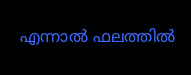എന്നാല്‍ ഫലത്തില്‍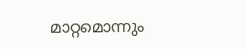മാറ്റമൊന്നും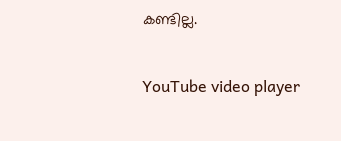കണ്ടില്ല.

YouTube video player